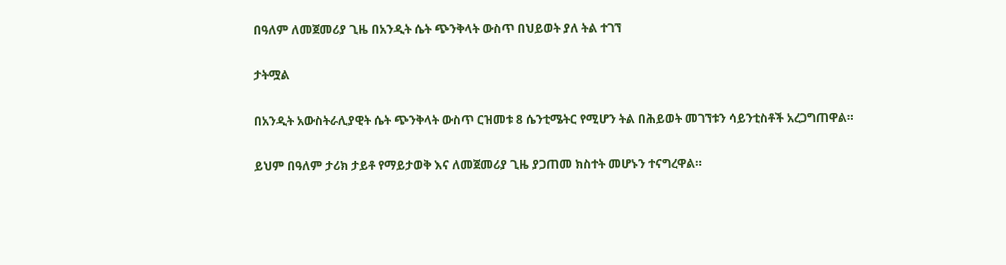በዓለም ለመጀመሪያ ጊዜ በአንዲት ሴት ጭንቅላት ውስጥ በህይወት ያለ ትል ተገኘ

ታትሟል

በአንዲት አውስትራሊያዊት ሴት ጭንቅላት ውስጥ ርዝመቱ 8 ሴንቲሜትር የሚሆን ትል በሕይወት መገኘቱን ሳይንቲስቶች አረጋግጠዋል።

ይህም በዓለም ታሪክ ታይቶ የማይታወቅ እና ለመጀመሪያ ጊዜ ያጋጠመ ክስተት መሆኑን ተናግረዋል።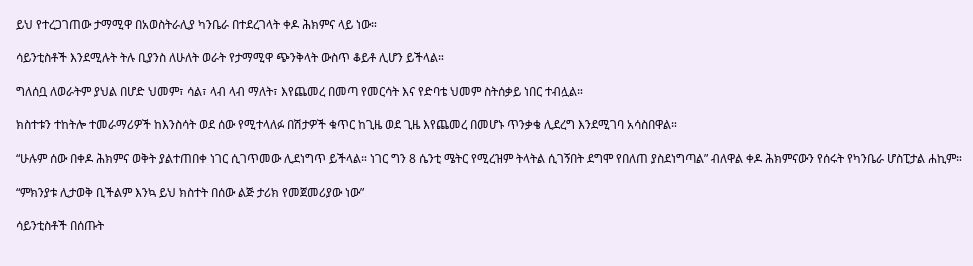ይህ የተረጋገጠው ታማሚዋ በአወስትራሊያ ካንቤራ በተደረገላት ቀዶ ሕክምና ላይ ነው።

ሳይንቲስቶች እንደሚሉት ትሉ ቢያንስ ለሁለት ወራት የታማሚዋ ጭንቅላት ውስጥ ቆይቶ ሊሆን ይችላል።

ግለሰቧ ለወራትም ያህል በሆድ ህመም፣ ሳል፣ ላብ ላብ ማለት፣ እየጨመረ በመጣ የመርሳት እና የድባቴ ህመም ስትሰቃይ ነበር ተብሏል።

ክስተቱን ተከትሎ ተመራማሪዎች ከእንስሳት ወደ ሰው የሚተላለፉ በሽታዎች ቁጥር ከጊዜ ወደ ጊዜ እየጨመረ በመሆኑ ጥንቃቄ ሊደረግ እንደሚገባ አሳስበዋል።

“ሁሉም ሰው በቀዶ ሕክምና ወቅት ያልተጠበቀ ነገር ሲገጥመው ሊደነግጥ ይችላል። ነገር ግን 8 ሴንቲ ሜትር የሚረዝም ትላትል ሲገኝበት ደግሞ የበለጠ ያስደነግጣል” ብለዋል ቀዶ ሕክምናውን የሰሩት የካንቤራ ሆስፒታል ሐኪም።

“ምክንያቱ ሊታወቅ ቢችልም እንኳ ይህ ክስተት በሰው ልጅ ታሪክ የመጀመሪያው ነው”

ሳይንቲስቶች በሰጡት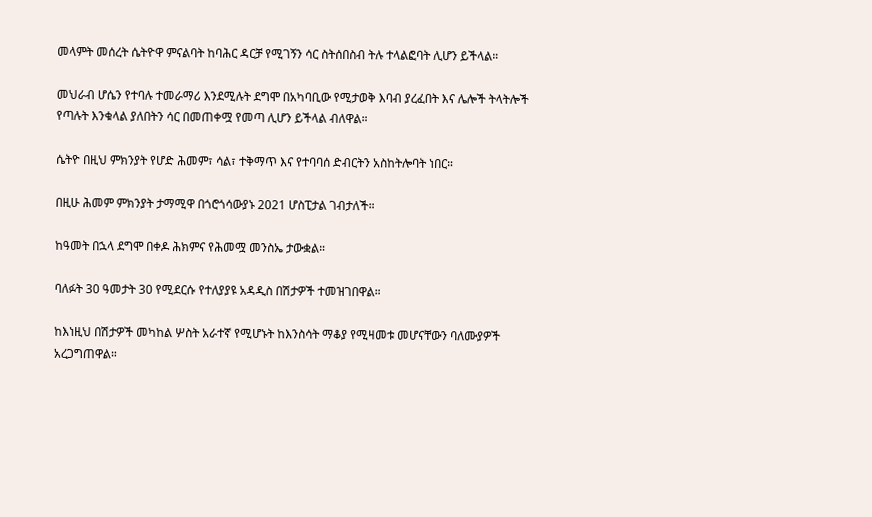መላምት መሰረት ሴትዮዋ ምናልባት ከባሕር ዳርቻ የሚገኝን ሳር ስትሰበስብ ትሉ ተላልፎባት ሊሆን ይችላል።

መህራብ ሆሴን የተባሉ ተመራማሪ እንደሚሉት ደግሞ በአካባቢው የሚታወቅ እባብ ያረፈበት እና ሌሎች ትላትሎች የጣሉት እንቁላል ያለበትን ሳር በመጠቀሟ የመጣ ሊሆን ይችላል ብለዋል።

ሴትዮ በዚህ ምክንያት የሆድ ሕመም፣ ሳል፣ ተቅማጥ እና የተባባሰ ድብርትን አስከትሎባት ነበር።

በዚሁ ሕመም ምክንያት ታማሚዋ በጎሮጎሳውያኑ 2021 ሆስፒታል ገብታለች።

ከዓመት በኋላ ደግሞ በቀዶ ሕክምና የሕመሟ መንስኤ ታውቋል።

ባለፉት 30 ዓመታት 30 የሚደርሱ የተለያያዩ አዳዲስ በሽታዎች ተመዝገበዋል።

ከእነዚህ በሽታዎች መካከል ሦስት አራተኛ የሚሆኑት ከእንስሳት ማቆያ የሚዛመቱ መሆናቸውን ባለሙያዎች አረጋግጠዋል።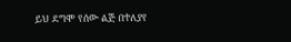ይህ ደግሞ የሰው ልጅ በተለያየ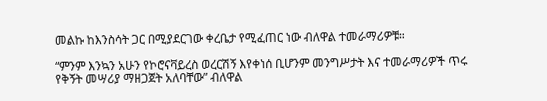መልኩ ከእንስሳት ጋር በሚያደርገው ቀረቤታ የሚፈጠር ነው ብለዋል ተመራማሪዎቹ።

“ምንም እንኳን አሁን የኮሮናቫይረስ ወረርሽኝ እየቀነሰ ቢሆንም መንግሥታት እና ተመራማሪዎች ጥሩ የቅኝት መሣሪያ ማዘጋጀት አለባቸው” ብለዋል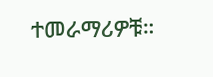ተመራማሪዎቹ።